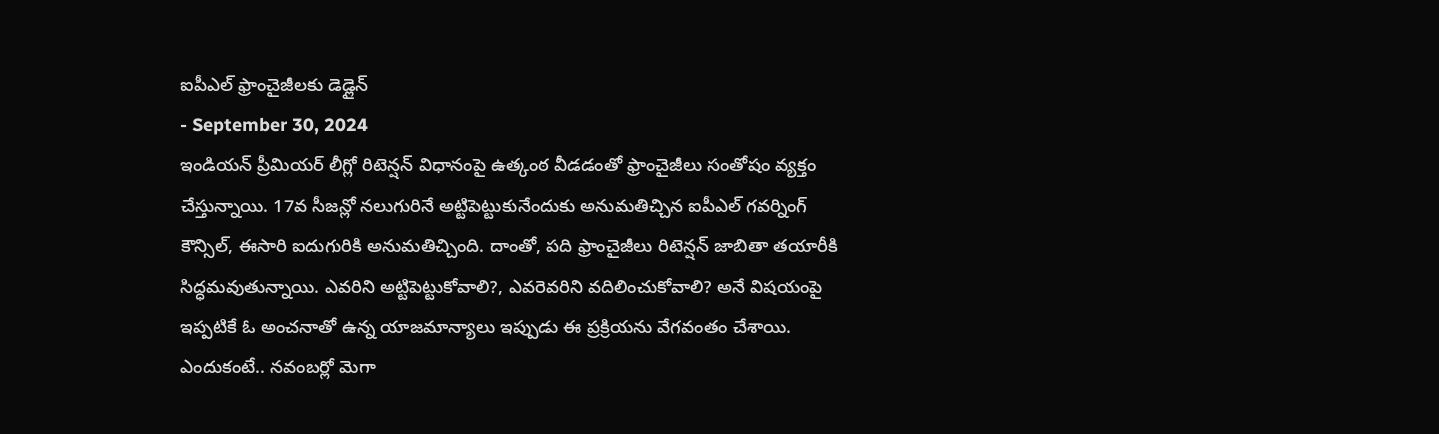ఐపీఎల్ ఫ్రాంచైజీలకు డెడ్లైన్
- September 30, 2024
ఇండియన్ ప్రీమియర్ లీగ్లో రిటెన్షన్ విధానంపై ఉత్కంఠ వీడడంతో ఫ్రాంచైజీలు సంతోషం వ్యక్తం చేస్తున్నాయి. 17వ సీజన్లో నలుగురినే అట్టిపెట్టుకునేందుకు అనుమతిచ్చిన ఐపీఎల్ గవర్నింగ్ కౌన్సిల్, ఈసారి ఐదుగురికి అనుమతిచ్చింది. దాంతో, పది ఫ్రాంచైజీలు రిటెన్షన్ జాబితా తయారీకి సిద్ధమవుతున్నాయి. ఎవరిని అట్టిపెట్టుకోవాలి?, ఎవరెవరిని వదిలించుకోవాలి? అనే విషయంపై ఇప్పటికే ఓ అంచనాతో ఉన్న యాజమాన్యాలు ఇప్పుడు ఈ ప్రక్రియను వేగవంతం చేశాయి. ఎందుకంటే.. నవంబర్లో మెగా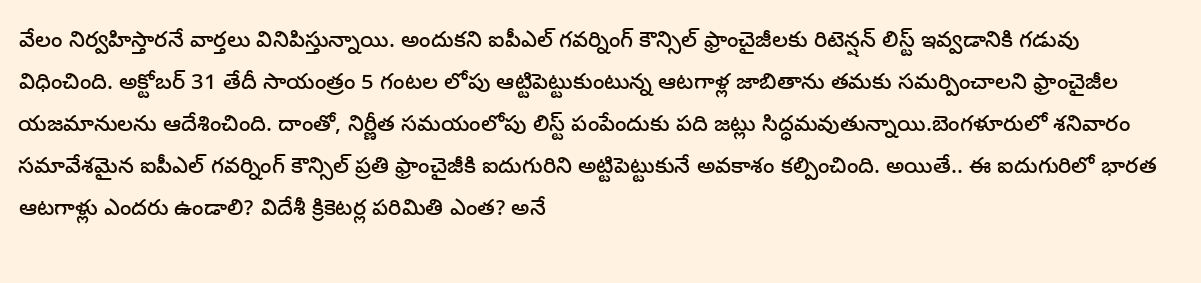వేలం నిర్వహిస్తారనే వార్తలు వినిపిస్తున్నాయి. అందుకని ఐపీఎల్ గవర్నింగ్ కౌన్సిల్ ఫ్రాంచైజీలకు రిటెన్షన్ లిస్ట్ ఇవ్వడానికి గడువు విధించింది. అక్టోబర్ 31 తేదీ సాయంత్రం 5 గంటల లోపు ఆట్టిపెట్టుకుంటున్న ఆటగాళ్ల జాబితాను తమకు సమర్పించాలని ఫ్రాంచైజీల యజమానులను ఆదేశించింది. దాంతో, నిర్ణీత సమయంలోపు లిస్ట్ పంపేందుకు పది జట్లు సిద్ధమవుతున్నాయి.బెంగళూరులో శనివారం సమావేశమైన ఐపీఎల్ గవర్నింగ్ కౌన్సిల్ ప్రతి ఫ్రాంచైజీకి ఐదుగురిని అట్టిపెట్టుకునే అవకాశం కల్పించింది. అయితే.. ఈ ఐదుగురిలో భారత ఆటగాళ్లు ఎందరు ఉండాలి? విదేశీ క్రికెటర్ల పరిమితి ఎంత? అనే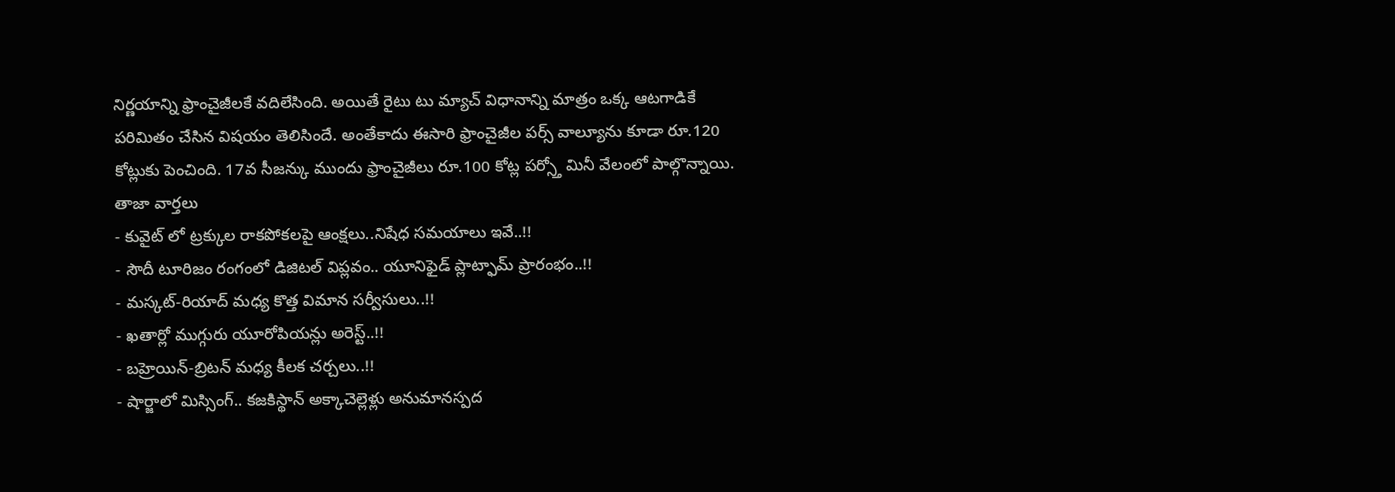నిర్ణయాన్ని ఫ్రాంచైజీలకే వదిలేసింది. అయితే రైటు టు మ్యాచ్ విధానాన్ని మాత్రం ఒక్క ఆటగాడికే పరిమితం చేసిన విషయం తెలిసిందే. అంతేకాదు ఈసారి ఫ్రాంచైజీల పర్స్ వాల్యూను కూడా రూ.120 కోట్లుకు పెంచింది. 17వ సీజన్కు ముందు ఫ్రాంచైజీలు రూ.100 కోట్ల పర్స్తో మినీ వేలంలో పాల్గొన్నాయి.
తాజా వార్తలు
- కువైట్ లో ట్రక్కుల రాకపోకలపై ఆంక్షలు..నిషేధ సమయాలు ఇవే..!!
- సౌదీ టూరిజం రంగంలో డిజిటల్ విప్లవం.. యూనిఫైడ్ ప్లాట్ఫామ్ ప్రారంభం..!!
- మస్కట్-రియాద్ మధ్య కొత్త విమాన సర్వీసులు..!!
- ఖతార్లో ముగ్గురు యూరోపియన్లు అరెస్ట్..!!
- బహ్రెయిన్-బ్రిటన్ మధ్య కీలక చర్చలు..!!
- షార్జాలో మిస్సింగ్.. కజకిస్థాన్ అక్కాచెల్లెళ్లు అనుమానస్పద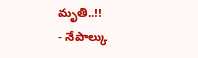మృతి..!!
- నేపాల్కు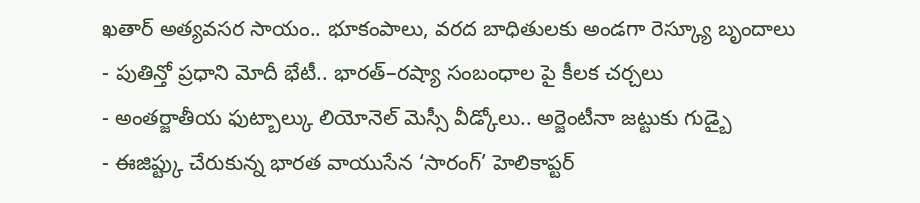ఖతార్ అత్యవసర సాయం.. భూకంపాలు, వరద బాధితులకు అండగా రెస్క్యూ బృందాలు
- పుతిన్తో ప్రధాని మోదీ భేటీ.. భారత్–రష్యా సంబంధాల పై కీలక చర్చలు
- అంతర్జాతీయ ఫుట్బాల్కు లియోనెల్ మెస్సీ వీడ్కోలు.. అర్జెంటీనా జట్టుకు గుడ్బై
- ఈజిప్ట్కు చేరుకున్న భారత వాయుసేన ‘సారంగ్’ హెలికాప్టర్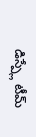డిస్ప్లే టీమ్